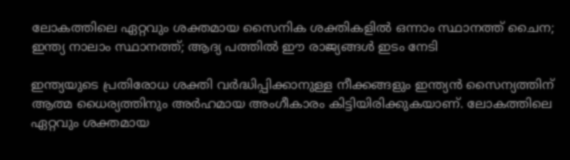ലോകത്തിലെ ഏറ്റവും ശക്തമായ സൈനിക ശക്തികളിൽ ഒന്നാം സ്ഥാനത്ത് ചൈന; ഇന്ത്യ നാലാം സ്ഥാനത്ത്; ആദ്യ പത്തിൽ ഈ രാജ്യങ്ങൾ ഇടം നേടി

ഇന്ത്യയുടെ പ്രതിരോധ ശക്തി വർദ്ധിപ്പിക്കാനുള്ള നീക്കങ്ങളും ഇന്ത്യൻ സൈന്യത്തിന് ആത്മ ധൈര്യത്തിനും അർഹമായ അംഗീകാരം കിട്ടിയിരിക്കുകയാണ്. ലോകത്തിലെ ഏറ്റവും ശക്തമായ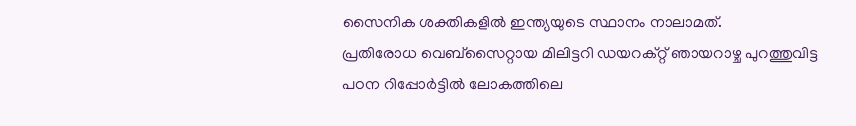സൈനിക ശക്തികളിൽ ഇന്ത്യയുടെ സ്ഥാനം നാലാമത്.
പ്രതിരോധ വെബ്സൈറ്റായ മിലിട്ടറി ഡയറക്റ്റ് ഞായറാഴ്ച പുറത്തുവിട്ട പഠന റിപ്പോർട്ടിൽ ലോകത്തിലെ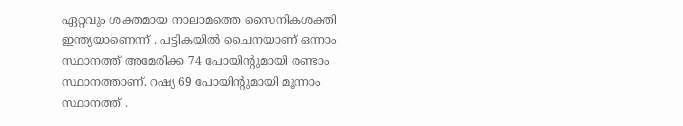ഏറ്റവും ശക്തമായ നാലാമത്തെ സൈനികശക്തി ഇന്ത്യയാണെന്ന് . പട്ടികയിൽ ചൈനയാണ് ഒന്നാം സ്ഥാനത്ത് അമേരിക്ക 74 പോയിന്റുമായി രണ്ടാം സ്ഥാനത്താണ്. റഷ്യ 69 പോയിന്റുമായി മൂന്നാം സ്ഥാനത്ത് .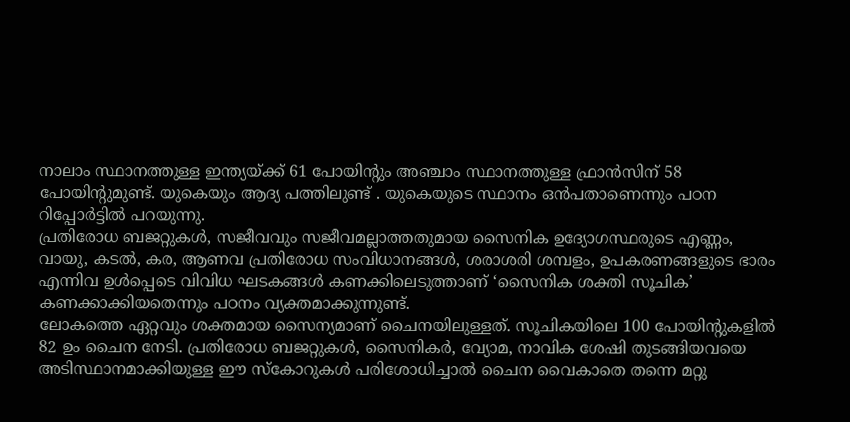നാലാം സ്ഥാനത്തുള്ള ഇന്ത്യയ്ക്ക് 61 പോയിന്റും അഞ്ചാം സ്ഥാനത്തുള്ള ഫ്രാൻസിന് 58 പോയിന്റുമുണ്ട്. യുകെയും ആദ്യ പത്തിലുണ്ട് . യുകെയുടെ സ്ഥാനം ഒൻപതാണെന്നും പഠന റിപ്പോർട്ടിൽ പറയുന്നു.
പ്രതിരോധ ബജറ്റുകൾ, സജീവവും സജീവമല്ലാത്തതുമായ സൈനിക ഉദ്യോഗസ്ഥരുടെ എണ്ണം, വായു, കടൽ, കര, ആണവ പ്രതിരോധ സംവിധാനങ്ങൾ, ശരാശരി ശമ്പളം, ഉപകരണങ്ങളുടെ ഭാരം എന്നിവ ഉൾപ്പെടെ വിവിധ ഘടകങ്ങൾ കണക്കിലെടുത്താണ് ‘സൈനിക ശക്തി സൂചിക’ കണക്കാക്കിയതെന്നും പഠനം വ്യക്തമാക്കുന്നുണ്ട്.
ലോകത്തെ ഏറ്റവും ശക്തമായ സൈന്യമാണ് ചൈനയിലുള്ളത്. സൂചികയിലെ 100 പോയിന്റുകളിൽ 82 ഉം ചൈന നേടി. പ്രതിരോധ ബജറ്റുകൾ, സൈനികർ, വ്യോമ, നാവിക ശേഷി തുടങ്ങിയവയെ അടിസ്ഥാനമാക്കിയുള്ള ഈ സ്കോറുകൾ പരിശോധിച്ചാൽ ചൈന വൈകാതെ തന്നെ മറ്റു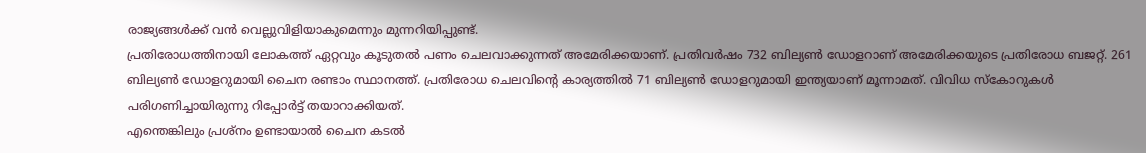രാജ്യങ്ങൾക്ക് വൻ വെല്ലുവിളിയാകുമെന്നും മുന്നറിയിപ്പുണ്ട്.
പ്രതിരോധത്തിനായി ലോകത്ത് ഏറ്റവും കൂടുതൽ പണം ചെലവാക്കുന്നത് അമേരിക്കയാണ്. പ്രതിവർഷം 732 ബില്യൺ ഡോളറാണ് അമേരിക്കയുടെ പ്രതിരോധ ബജറ്റ്. 261 ബില്യൺ ഡോളറുമായി ചൈന രണ്ടാം സ്ഥാനത്ത്. പ്രതിരോധ ചെലവിന്റെ കാര്യത്തിൽ 71 ബില്യൺ ഡോളറുമായി ഇന്ത്യയാണ് മൂന്നാമത്. വിവിധ സ്കോറുകൾ പരിഗണിച്ചായിരുന്നു റിപ്പോർട്ട് തയാറാക്കിയത്.
എന്തെങ്കിലും പ്രശ്നം ഉണ്ടായാൽ ചൈന കടൽ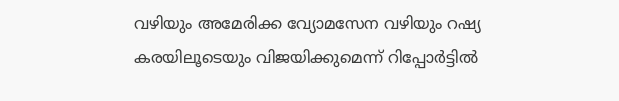വഴിയും അമേരിക്ക വ്യോമസേന വഴിയും റഷ്യ കരയിലൂടെയും വിജയിക്കുമെന്ന് റിപ്പോർട്ടിൽ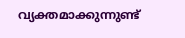വ്യക്തമാക്കുന്നുണ്ട്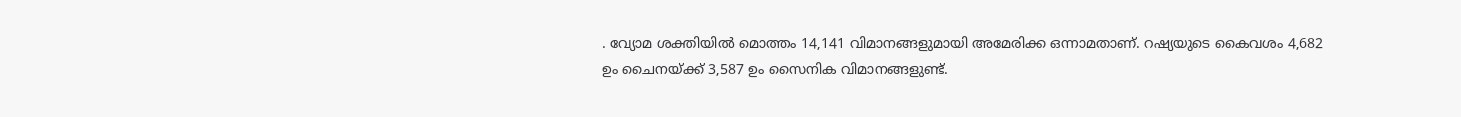. വ്യോമ ശക്തിയിൽ മൊത്തം 14,141 വിമാനങ്ങളുമായി അമേരിക്ക ഒന്നാമതാണ്. റഷ്യയുടെ കൈവശം 4,682 ഉം ചൈനയ്ക്ക് 3,587 ഉം സൈനിക വിമാനങ്ങളുണ്ട്.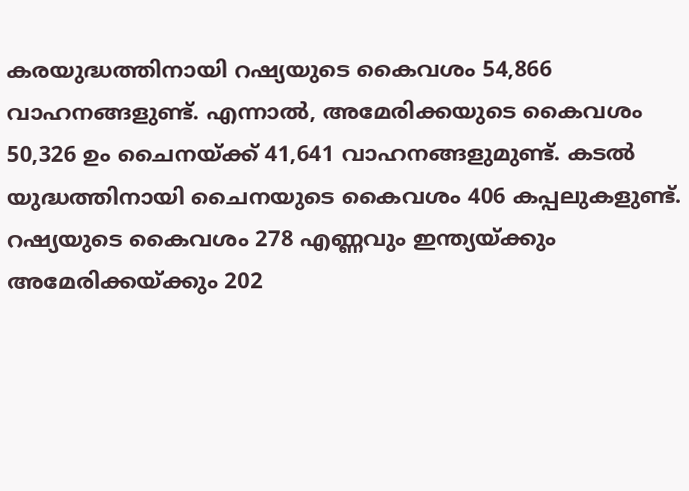കരയുദ്ധത്തിനായി റഷ്യയുടെ കൈവശം 54,866 വാഹനങ്ങളുണ്ട്. എന്നാൽ, അമേരിക്കയുടെ കൈവശം 50,326 ഉം ചൈനയ്ക്ക് 41,641 വാഹനങ്ങളുമുണ്ട്. കടൽ യുദ്ധത്തിനായി ചൈനയുടെ കൈവശം 406 കപ്പലുകളുണ്ട്. റഷ്യയുടെ കൈവശം 278 എണ്ണവും ഇന്ത്യയ്ക്കും അമേരിക്കയ്ക്കും 202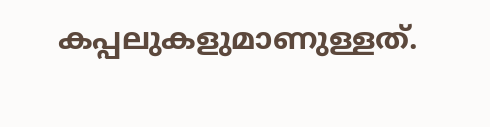കപ്പലുകളുമാണുള്ളത്.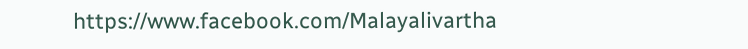https://www.facebook.com/Malayalivartha